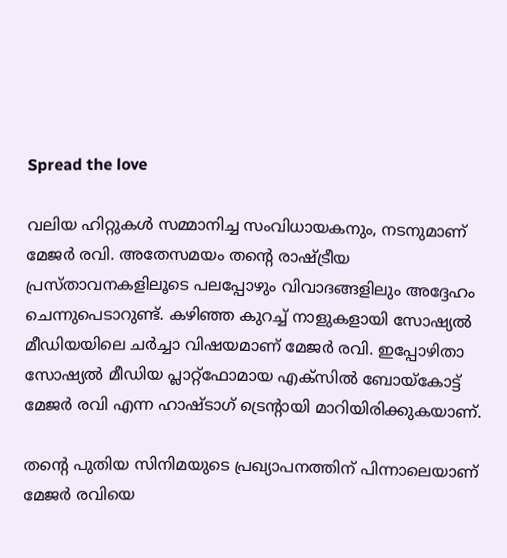Spread the love

വലിയ ഹിറ്റുകള്‍ സമ്മാനിച്ച സംവിധായകനും, നടനുമാണ് മേജര്‍ രവി. അതേസമയം തന്റെ രാഷ്ട്രീയ പ്രസ്താവനകളിലൂടെ പലപ്പോഴും വിവാദങ്ങളിലും അദ്ദേഹം ചെന്നുപെടാറുണ്ട്. കഴിഞ്ഞ കുറച്ച് നാളുകളായി സോഷ്യല്‍ മീഡിയയിലെ ചര്‍ച്ചാ വിഷയമാണ് മേജര്‍ രവി. ഇപ്പോഴിതാ സോഷ്യല്‍ മീഡിയ പ്ലാറ്റ്‌ഫോമായ എക്‌സില്‍ ബോയ്‌കോട്ട് മേജര്‍ രവി എന്ന ഹാഷ്ടാഗ് ട്രെന്റായി മാറിയിരിക്കുകയാണ്.

തന്റെ പുതിയ സിനിമയുടെ പ്രഖ്യാപനത്തിന് പിന്നാലെയാണ് മേജര്‍ രവിയെ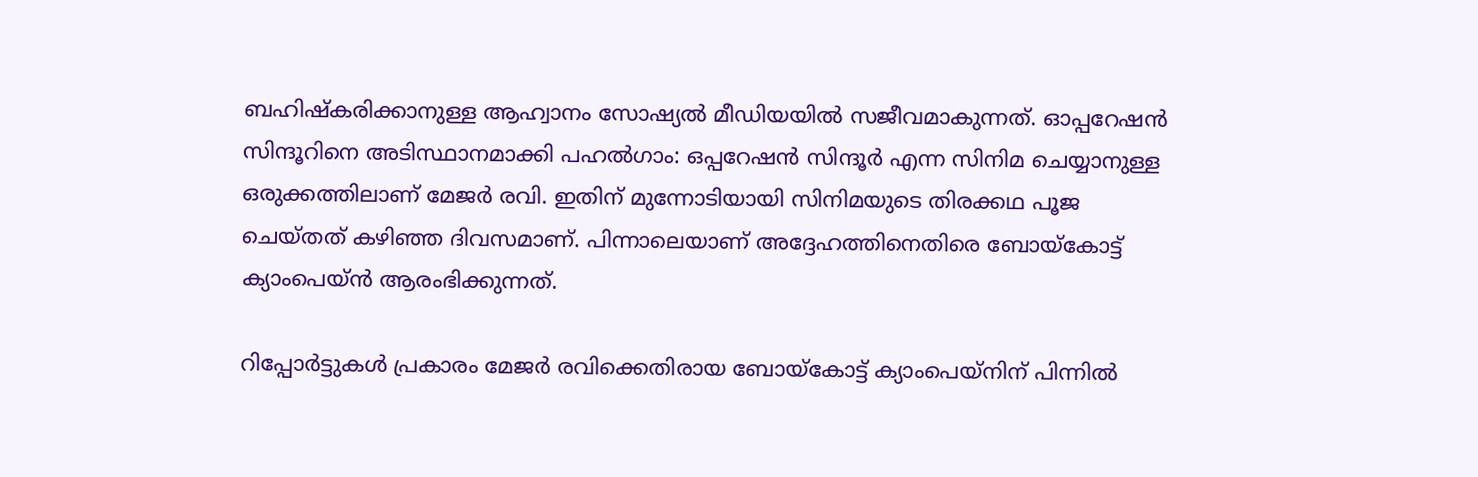ബഹിഷ്‌കരിക്കാനുള്ള ആഹ്വാനം സോഷ്യല്‍ മീഡിയയില്‍ സജീവമാകുന്നത്. ഓപ്പറേഷന്‍ സിന്ദൂറിനെ അടിസ്ഥാനമാക്കി പഹല്‍ഗാം: ഒപ്പറേഷന്‍ സിന്ദൂര്‍ എന്ന സിനിമ ചെയ്യാനുള്ള ഒരുക്കത്തിലാണ് മേജര്‍ രവി. ഇതിന് മുന്നോടിയായി സിനിമയുടെ തിരക്കഥ പൂജ ചെയ്തത് കഴിഞ്ഞ ദിവസമാണ്. പിന്നാലെയാണ് അദ്ദേഹത്തിനെതിരെ ബോയ്‌കോട്ട് ക്യാംപെയ്ന്‍ ആരംഭിക്കുന്നത്.

റിപ്പോര്‍ട്ടുകള്‍ പ്രകാരം മേജര്‍ രവിക്കെതിരായ ബോയ്‌കോട്ട് ക്യാംപെയ്‌നിന് പിന്നില്‍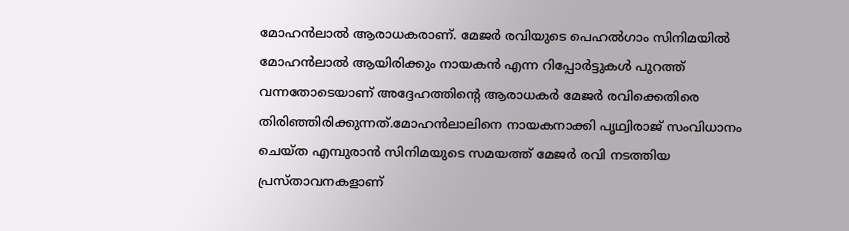മോഹന്‍ലാല്‍ ആരാധകരാണ്. മേജര്‍ രവിയുടെ പെഹല്‍ഗാം സിനിമയില്‍ മോഹന്‍ലാല്‍ ആയിരിക്കും നായകന്‍ എന്ന റിപ്പോര്‍ട്ടുകള്‍ പുറത്ത് വന്നതോടെയാണ് അദ്ദേഹത്തിന്റെ ആരാധകര്‍ മേജര്‍ രവിക്കെതിരെ തിരിഞ്ഞിരിക്കുന്നത്.മോഹന്‍ലാലിനെ നായകനാക്കി പൃഥ്വിരാജ് സംവിധാനം ചെയ്ത എമ്പുരാന്‍ സിനിമയുടെ സമയത്ത് മേജര്‍ രവി നടത്തിയ പ്രസ്താവനകളാണ്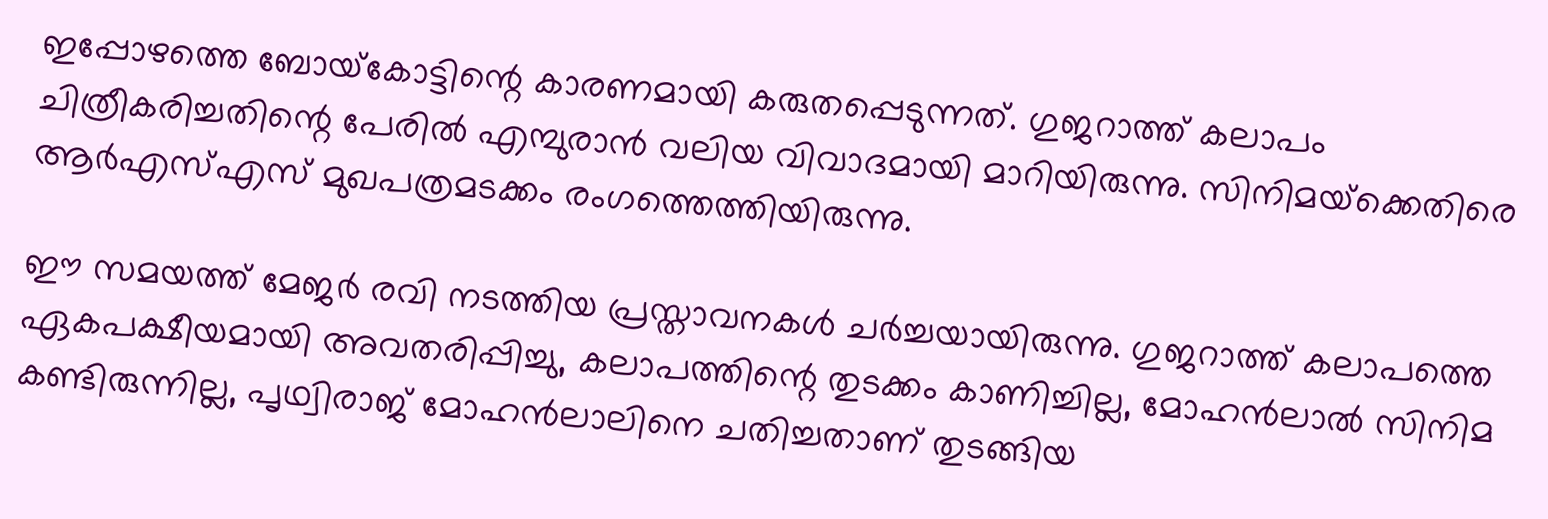ഇപ്പോഴത്തെ ബോയ്‌കോട്ടിന്റെ കാരണമായി കരുതപ്പെടുന്നത്. ഗുജറാത്ത് കലാപം ചിത്രീകരിച്ചതിന്റെ പേരില്‍ എമ്പുരാന്‍ വലിയ വിവാദമായി മാറിയിരുന്നു. സിനിമയ്‌ക്കെതിരെ ആര്‍എസ്എസ് മുഖപത്രമടക്കം രംഗത്തെത്തിയിരുന്നു.

ഈ സമയത്ത് മേജര്‍ രവി നടത്തിയ പ്രസ്താവനകള്‍ ചര്‍ച്ചയായിരുന്നു. ഗുജറാത്ത് കലാപത്തെ ഏകപക്ഷീയമായി അവതരിപ്പിച്ചു, കലാപത്തിന്റെ തുടക്കം കാണിച്ചില്ല, മോഹന്‍ലാല്‍ സിനിമ കണ്ടിരുന്നില്ല, പൃഥ്വിരാജ് മോഹന്‍ലാലിനെ ചതിച്ചതാണ് തുടങ്ങിയ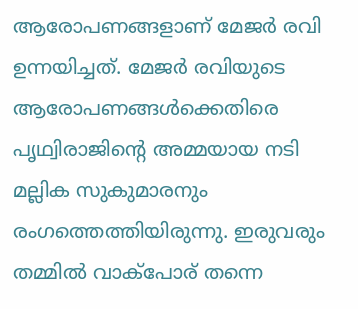ആരോപണങ്ങളാണ് മേജര്‍ രവി ഉന്നയിച്ചത്. മേജര്‍ രവിയുടെ ആരോപണങ്ങള്‍ക്കെതിരെ പൃഥ്വിരാജിന്റെ അമ്മയായ നടി മല്ലിക സുകുമാരനും രംഗത്തെത്തിയിരുന്നു. ഇരുവരും തമ്മില്‍ വാക്‌പോര് തന്നെ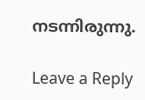നടന്നിരുന്നു.

Leave a Reply